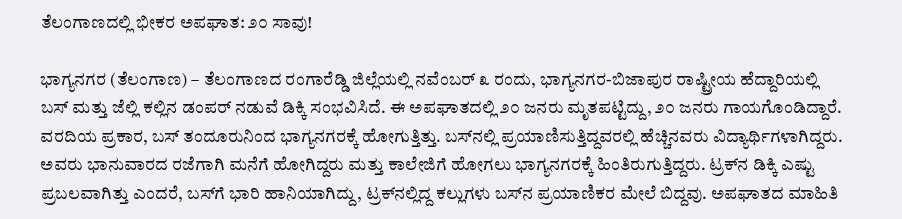ತೆಲಂಗಾಣದಲ್ಲಿ ಭೀಕರ ಅಪಘಾತ: ೨೦ ಸಾವು!

ಭಾಗ್ಯನಗರ (ತೆಲಂಗಾಣ) – ತೆಲಂಗಾಣದ ರಂಗಾರೆಡ್ಡಿ ಜಿಲ್ಲೆಯಲ್ಲಿ ನವೆಂಬರ್ ೩ ರಂದು, ಭಾಗ್ಯನಗರ-ಬಿಜಾಪುರ ರಾಷ್ಟ್ರೀಯ ಹೆದ್ದಾರಿಯಲ್ಲಿ ಬಸ್ ಮತ್ತು ಜೆಲ್ಲಿ ಕಲ್ಲಿನ ಡಂಪರ್ ನಡುವೆ ಡಿಕ್ಕಿ ಸಂಭವಿಸಿದೆ. ಈ ಅಪಘಾತದಲ್ಲಿ ೨೦ ಜನರು ಮೃತಪಟ್ಟಿದ್ದು, ೨೦ ಜನರು ಗಾಯಗೊಂಡಿದ್ದಾರೆ. ವರದಿಯ ಪ್ರಕಾರ, ಬಸ್ ತಂದೂರುನಿಂದ ಭಾಗ್ಯನಗರಕ್ಕೆ ಹೋಗುತ್ತಿತ್ತು. ಬಸ್‌ನಲ್ಲಿ ಪ್ರಯಾಣಿಸುತ್ತಿದ್ದವರಲ್ಲಿ ಹೆಚ್ಚಿನವರು ವಿದ್ಯಾರ್ಥಿಗಳಾಗಿದ್ದರು. ಅವರು ಭಾನುವಾರದ ರಜೆಗಾಗಿ ಮನೆಗೆ ಹೋಗಿದ್ದರು ಮತ್ತು ಕಾಲೇಜಿಗೆ ಹೋಗಲು ಭಾಗ್ಯನಗರಕ್ಕೆ ಹಿಂತಿರುಗುತ್ತಿದ್ದರು. ಟ್ರಕ್‌ನ ಡಿಕ್ಕಿ ಎಷ್ಟು ಪ್ರಬಲವಾಗಿತ್ತು ಎಂದರೆ, ಬಸ್‌ಗೆ ಭಾರಿ ಹಾನಿಯಾಗಿದ್ದು, ಟ್ರಕ್‌ನಲ್ಲಿದ್ದ ಕಲ್ಲುಗಳು ಬಸ್‌ನ ಪ್ರಯಾಣಿಕರ ಮೇಲೆ ಬಿದ್ದವು. ಅಪಘಾತದ ಮಾಹಿತಿ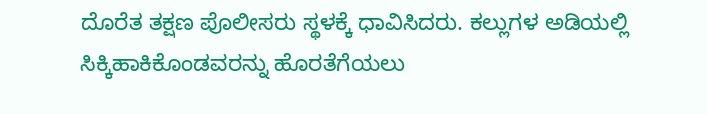ದೊರೆತ ತಕ್ಷಣ ಪೊಲೀಸರು ಸ್ಥಳಕ್ಕೆ ಧಾವಿಸಿದರು. ಕಲ್ಲುಗಳ ಅಡಿಯಲ್ಲಿ ಸಿಕ್ಕಿಹಾಕಿಕೊಂಡವರನ್ನು ಹೊರತೆಗೆಯಲು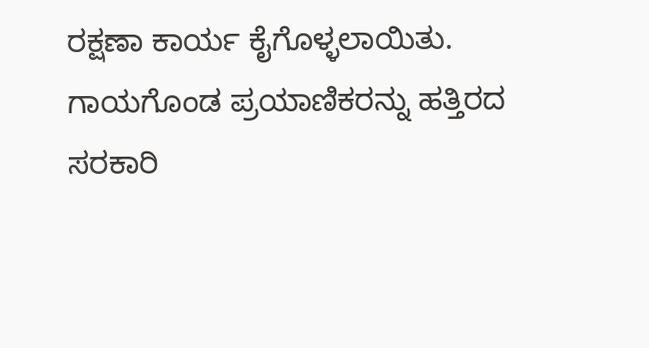ರಕ್ಷಣಾ ಕಾರ್ಯ ಕೈಗೊಳ್ಳಲಾಯಿತು. ಗಾಯಗೊಂಡ ಪ್ರಯಾಣಿಕರನ್ನು ಹತ್ತಿರದ ಸರಕಾರಿ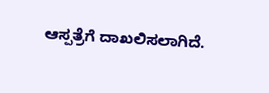ಆಸ್ಪತ್ರೆಗೆ ದಾಖಲಿಸಲಾಗಿದೆ.